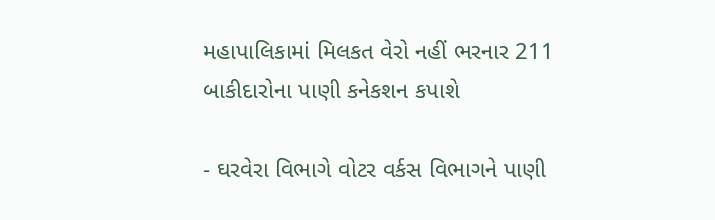મહાપાલિકામાં મિલકત વેરો નહીં ભરનાર 211 બાકીદારોના પાણી કનેકશન કપાશે

- ઘરવેરા વિભાગે વોટર વર્કસ વિભાગને પાણી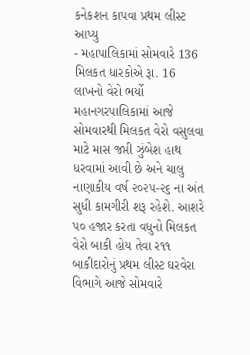કનેકશન કાપવા પ્રથમ લીસ્ટ આપ્યુ
- મહાપાલિકામાં સોમવારે 136 મિલકત ધારકોએ રૂા. 16 લાખનો વેરો ભર્યો
મહાનગરપાલિકામાં આજે સોમવારથી મિલકત વેરો વસુલવા માટે માસ જપ્તી ઝુંબેશ હાથ ધરવામાં આવી છે અને ચાલુ નાણાકીય વર્ષ ૨૦૨૫-૨૬ ના અંત સુધી કામગીરી શરૂ રહેશે. આશરે પ૦ હજાર કરતા વધુનો મિલકત વેરો બાકી હોય તેવા ર૧૧ બાકીદારોનું પ્રથમ લીસ્ટ ઘરવેરા વિભાગે આજે સોમવારે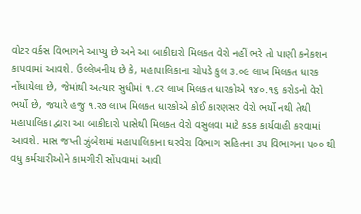વોટર વર્કસ વિભાગને આપ્યુ છે અને આ બાકીદારો મિલકત વેરો નહીં ભરે તો પાણી કનેકશન કાપવામાં આવશે. ઉલ્લેખનીય છે કે, મહાપાલિકાના ચોપડે કુલ ૩.૦૯ લાખ મિલકત ધારક નોંધાયેલા છે, જેમાંથી અત્યાર સુધીમાં ૧.૮ર લાખ મિલકત ધારકોએ ૧૪૦.૧૬ કરોડનો વેરો ભર્યો છે, જયારે હજુ ૧.ર૭ લાખ મિલકત ધારકોએ કોઈ કારણસર વેરો ભર્યો નથી તેથી મહાપાલિકા દ્વારા આ બાકીદારો પાસેથી મિલકત વેરો વસુલવા માટે કડક કાર્યવાહી કરવામાં આવશે. માસ જપ્તી ઝુંબેશમાં મહાપાલિકાના ઘરવેરા વિભાગ સહિતના ૩પ વિભાગના પ૦૦ થી વધુ કર્મચારીઓને કામગીરી સોંપવામાં આવી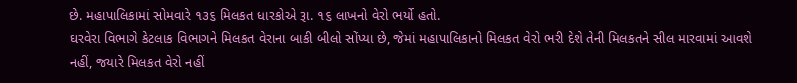છે. મહાપાલિકામાં સોમવારે ૧૩૬ મિલકત ધારકોએ રૂા. ૧૬ લાખનો વેરો ભર્યો હતો.
ઘરવેરા વિભાગે કેટલાક વિભાગને મિલકત વેરાના બાકી બીલો સોંપ્યા છે, જેમાં મહાપાલિકાનો મિલકત વેરો ભરી દેશે તેની મિલકતને સીલ મારવામાં આવશે નહીં, જયારે મિલકત વેરો નહીં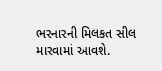ભરનારની મિલકત સીલ મારવામાં આવશે.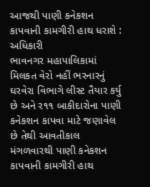આજથી પાણી કનેકશન કાપવાની કામગીરી હાથ ધરાશે : અધિકારી
ભાવનગર મહાપાલિકામાં મિલકત વેરો નહીં ભરનારનું ઘરવેરા વિભાગે લીસ્ટ તૈયાર કર્યુ છે અને ર૧૧ બાકીદારોના પાણી કનેકશન કાપવા માટે જણાવેલ છે તેથી આવતીકાલ મંગળવારથી પાણી કનેકશન કાપવાની કામગીરી હાથ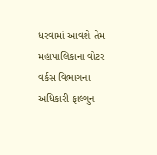ધરવામાં આવશે તેમ મહાપાલિકાના વોટર વર્કસ વિભાગના અધિકારી ફાલ્ગુન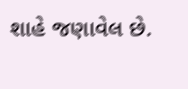શાહે જણાવેલ છે.